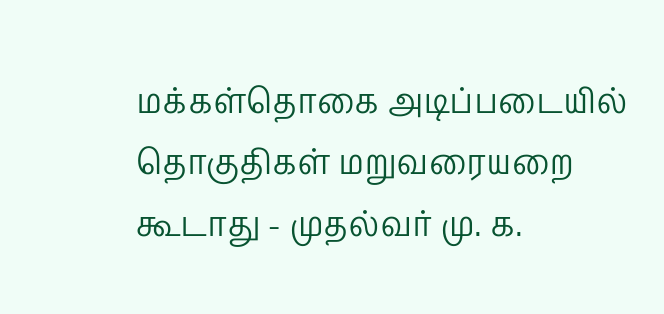மக்கள்தொகை அடிப்படையில் தொகுதிகள் மறுவரையறை கூடாது - முதல்வர் மு. க.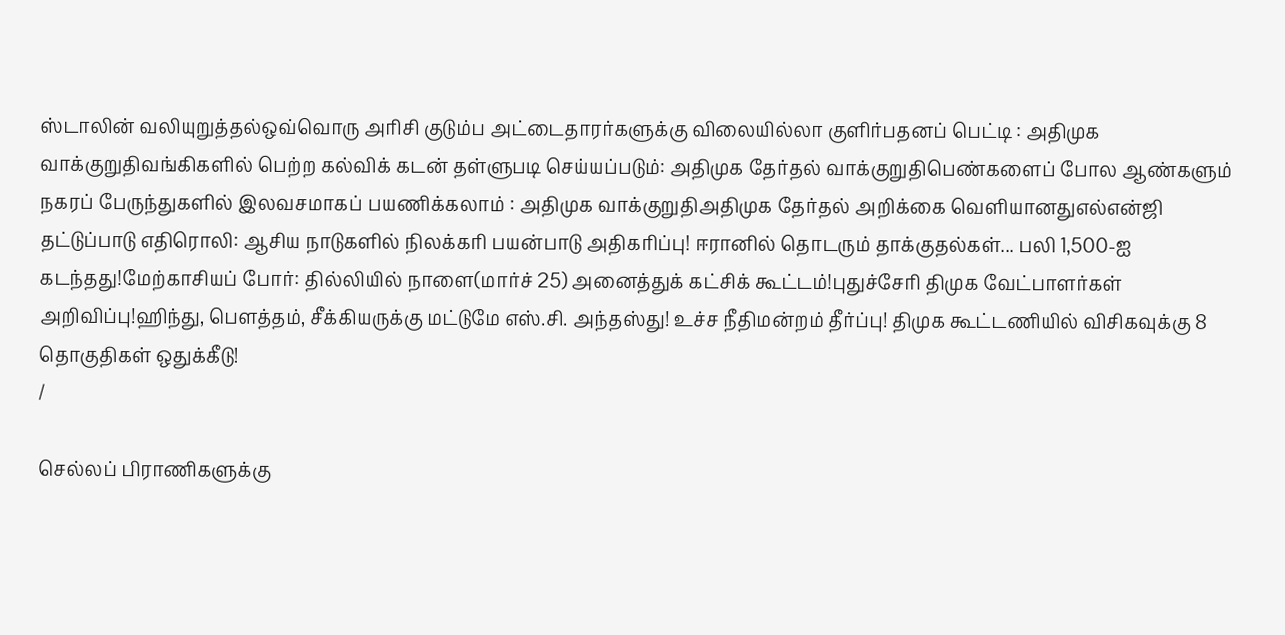ஸ்டாலின் வலியுறுத்தல்ஒவ்வொரு அரிசி குடும்ப அட்டைதாரர்களுக்கு விலையில்லா குளிர்பதனப் பெட்டி : அதிமுக வாக்குறுதிவங்கிகளில் பெற்ற கல்விக் கடன் தள்ளுபடி செய்யப்படும்: அதிமுக தேர்தல் வாக்குறுதிபெண்களைப் போல ஆண்களும் நகரப் பேருந்துகளில் இலவசமாகப் பயணிக்கலாம் : அதிமுக வாக்குறுதிஅதிமுக தேர்தல் அறிக்கை வெளியானதுஎல்என்ஜி தட்டுப்பாடு எதிரொலி: ஆசிய நாடுகளில் நிலக்கரி பயன்பாடு அதிகரிப்பு! ஈரானில் தொடரும் தாக்குதல்கள்... பலி 1,500-ஐ கடந்தது!மேற்காசியப் போர்: தில்லியில் நாளை(மார்ச் 25) அனைத்துக் கட்சிக் கூட்டம்!புதுச்சேரி திமுக வேட்பாளர்கள் அறிவிப்பு!ஹிந்து, பெளத்தம், சீக்கியருக்கு மட்டுமே எஸ்.சி. அந்தஸ்து! உச்ச நீதிமன்றம் தீர்ப்பு! திமுக கூட்டணியில் விசிகவுக்கு 8 தொகுதிகள் ஒதுக்கீடு!
/

செல்லப் பிராணிகளுக்கு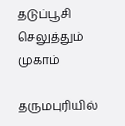தடுப்பூசி செலுத்தும் முகாம்

தருமபுரியில்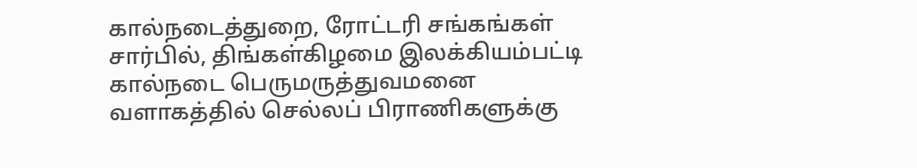கால்நடைத்துறை, ரோட்டரி சங்கங்கள் சார்பில், திங்கள்கிழமை இலக்கியம்பட்டி கால்நடை பெருமருத்துவமனை வளாகத்தில் செல்லப் பிராணிகளுக்கு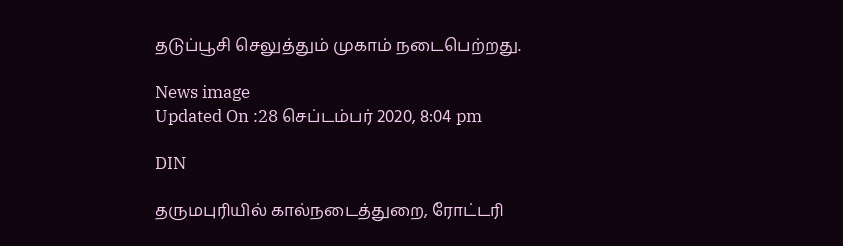தடுப்பூசி செலுத்தும் முகாம் நடைபெற்றது.

News image
Updated On :28 செப்டம்பர் 2020, 8:04 pm

DIN

தருமபுரியில் கால்நடைத்துறை, ரோட்டரி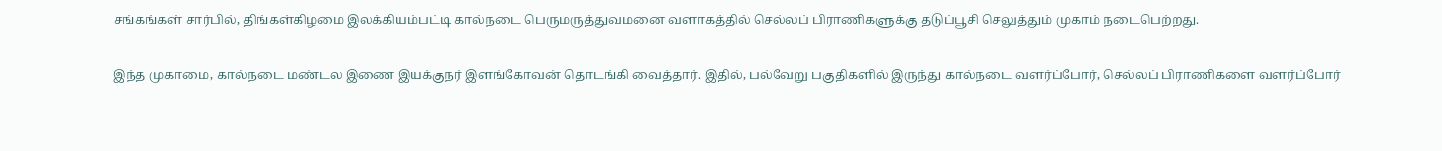சங்கங்கள் சார்பில், திங்கள்கிழமை இலக்கியம்பட்டி கால்நடை பெருமருத்துவமனை வளாகத்தில் செல்லப் பிராணிகளுக்கு தடுப்பூசி செலுத்தும் முகாம் நடைபெற்றது.

இந்த முகாமை, கால்நடை மண்டல இணை இயக்குநர் இளங்கோவன் தொடங்கி வைத்தார். இதில், பல்வேறு பகுதிகளில் இருந்து கால்நடை வளர்ப்போர், செல்லப் பிராணிகளை வளர்ப்போர்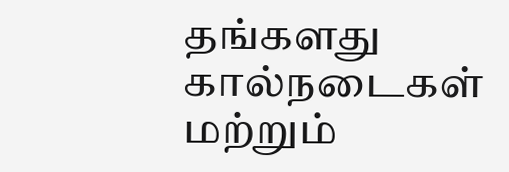தங்களது கால்நடைகள் மற்றும்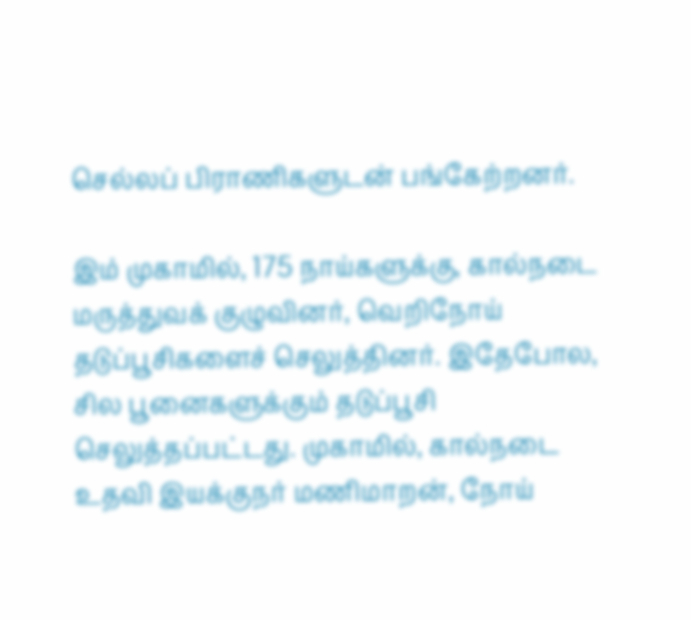செல்லப் பிராணிகளுடன் பங்கேற்றனர்.

இம் முகாமில், 175 நாய்களுக்கு, கால்நடை மருத்துவக் குழுவினர், வெறிநோய் தடுப்பூசிகளைச் செலுத்தினர். இதேபோல, சில பூனைகளுக்கும் தடுப்பூசி செலுத்தப்பட்டது. முகாமில், கால்நடை உதவி இயக்குநர் மணிமாறன், நோய்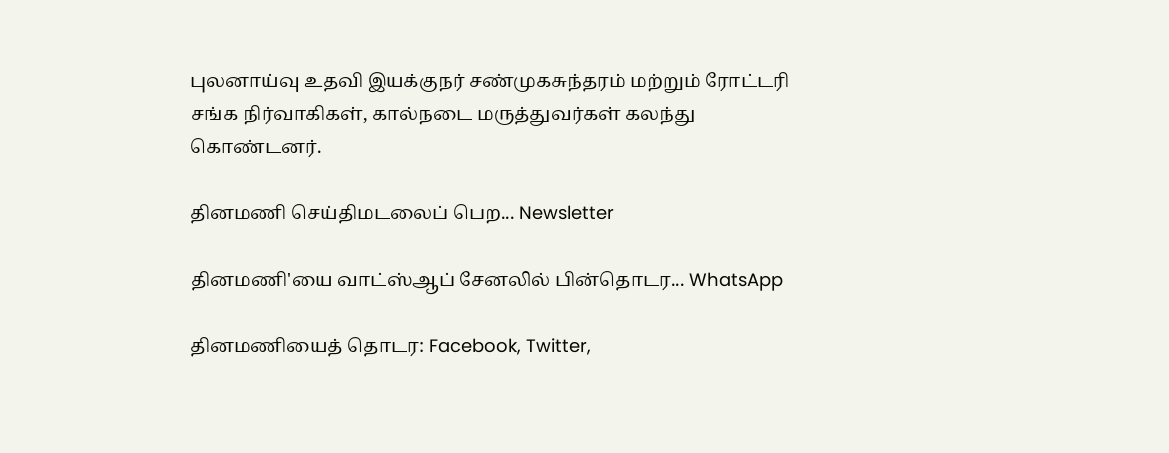புலனாய்வு உதவி இயக்குநர் சண்முகசுந்தரம் மற்றும் ரோட்டரி சங்க நிர்வாகிகள், கால்நடை மருத்துவர்கள் கலந்து கொண்டனர்.

தினமணி செய்திமடலைப் பெற... Newsletter

தினமணி'யை வாட்ஸ்ஆப் சேனலில் பின்தொடர... WhatsApp

தினமணியைத் தொடர: Facebook, Twitter,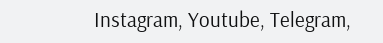Instagram, Youtube, Telegram,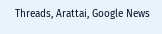Threads, Arattai, Google News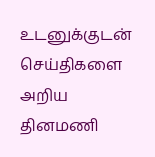உடனுக்குடன் செய்திகளை அறிய தினமணி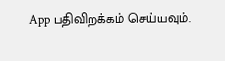App பதிவிறக்கம் செய்யவும்.